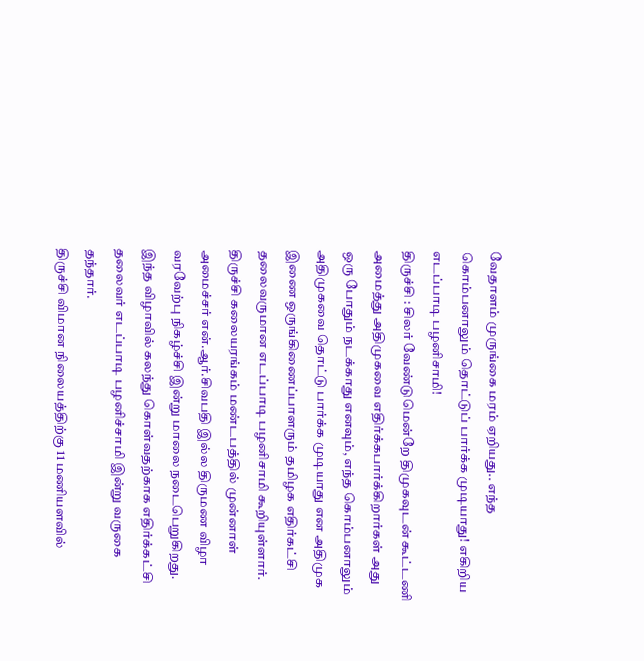வேதாளம் முருங்கை மரம் ஏறியது.. எந்த கொம்பனாலும் தொட்டுப் பார்க்க முடியாது! எகிறிய எடப்பாடி பழனிசாமி!
திருச்சி : சிலர் வேண்டுமென்றே திமுகவுடன் கூட்டணி அமைத்து அதிமுகவை எதிர்க்கபார்க்கிறார்கள் அது ஒரு போதும் நடக்காது எனவும், எந்த கொம்பனாலும் அதிமுகவை தொட்டு பார்க்க முடியாது என அதிமுக இணை ஒருங்கிணைப்பாளரும் தமிழக எதிர்கட்சி தலைவருமான எடப்பாடி பழனிசாமி கூறியுள்ளார்.
திருச்சி கலையரங்கம் மண்டபத்தில் முன்னாள் அமைச்சர் என்.ஆர்.சிவபதி இல்ல திருமண விழா வரவேற்பு நிகழ்ச்சி இன்று மாலை நடைபெறுகிறது. இந்த விழாவில் கலந்து கொள்வதற்காக எதிர்க்கட்சி தலைவர் எடப்பாடி பழனிச்சாமி இன்று வருகை தந்தார்.
திருச்சி விமான நிலையத்திற்கு 11 மணியளவில்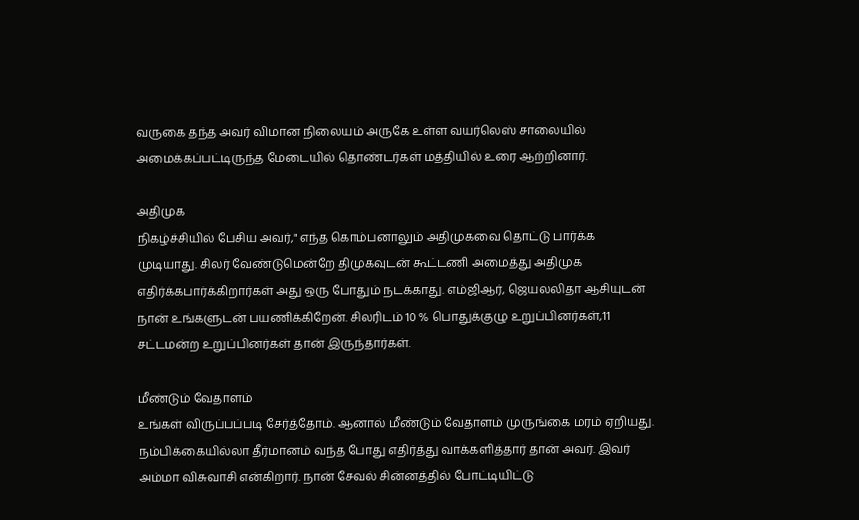வருகை தந்த அவர் விமான நிலையம் அருகே உள்ள வயர்லெஸ் சாலையில் அமைக்கப்பட்டிருந்த மேடையில் தொண்டர்கள் மத்தியில் உரை ஆற்றினார்.

அதிமுக
நிகழ்ச்சியில் பேசிய அவர்," எந்த கொம்பனாலும் அதிமுகவை தொட்டு பார்க்க முடியாது. சிலர் வேண்டுமென்றே திமுகவுடன் கூட்டணி அமைத்து அதிமுக எதிர்க்கபார்க்கிறார்கள் அது ஒரு போதும் நடக்காது. எம்ஜிஆர், ஜெயலலிதா ஆசியுடன் நான் உங்களுடன் பயணிக்கிறேன். சிலரிடம் 10 % பொதுக்குழு உறுப்பினர்கள்,11 சட்டமன்ற உறுப்பினர்கள் தான் இருந்தார்கள்.

மீண்டும் வேதாளம்
உங்கள் விருப்பப்படி சேர்த்தோம். ஆனால் மீண்டும் வேதாளம் முருங்கை மரம் ஏறியது. நம்பிக்கையில்லா தீர்மானம் வந்த போது எதிர்த்து வாக்களித்தார் தான் அவர். இவர் அம்மா விசுவாசி என்கிறார். நான் சேவல் சின்னத்தில் போட்டியிட்டு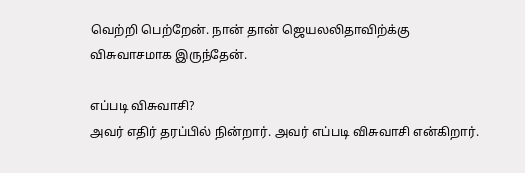வெற்றி பெற்றேன். நான் தான் ஜெயலலிதாவிற்க்கு விசுவாசமாக இருந்தேன்.

எப்படி விசுவாசி?
அவர் எதிர் தரப்பில் நின்றார். அவர் எப்படி விசுவாசி என்கிறார்.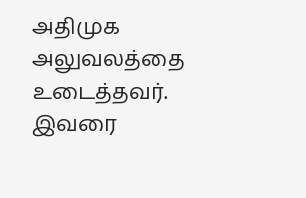அதிமுக அலுவலத்தை உடைத்தவர். இவரை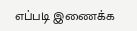எப்படி இணைக்க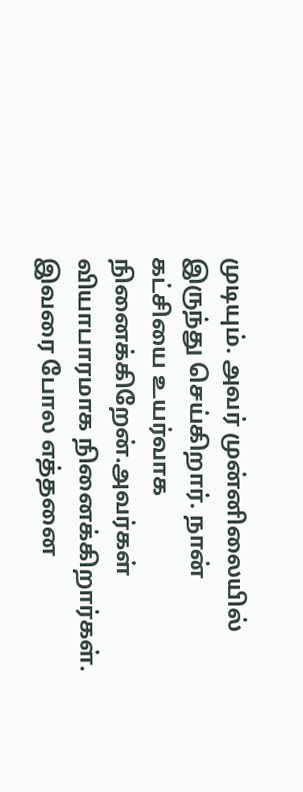முடியும். அவர் முன்னிலையில் இருந்து செய்கிறார். நான் கட்சியை உயர்வாக நினைக்கிறேன்.அவர்கள் வியாபாரமாக நினைக்கிறார்கள். இவரை போல எத்தனை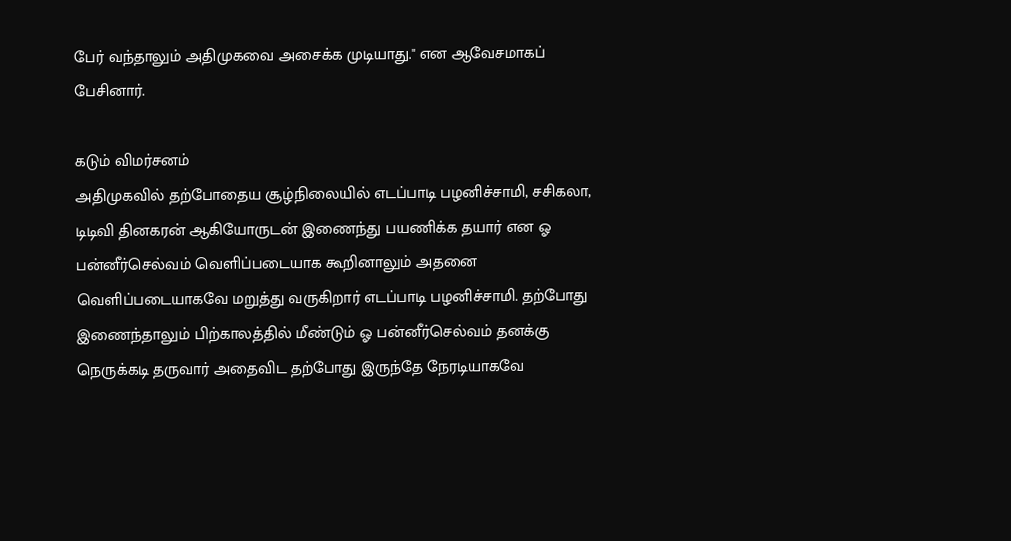பேர் வந்தாலும் அதிமுகவை அசைக்க முடியாது." என ஆவேசமாகப் பேசினார்.

கடும் விமர்சனம்
அதிமுகவில் தற்போதைய சூழ்நிலையில் எடப்பாடி பழனிச்சாமி, சசிகலா, டிடிவி தினகரன் ஆகியோருடன் இணைந்து பயணிக்க தயார் என ஓ பன்னீர்செல்வம் வெளிப்படையாக கூறினாலும் அதனை வெளிப்படையாகவே மறுத்து வருகிறார் எடப்பாடி பழனிச்சாமி. தற்போது இணைந்தாலும் பிற்காலத்தில் மீண்டும் ஓ பன்னீர்செல்வம் தனக்கு நெருக்கடி தருவார் அதைவிட தற்போது இருந்தே நேரடியாகவே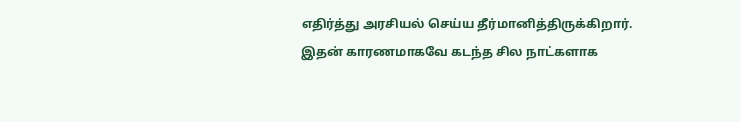எதிர்த்து அரசியல் செய்ய தீர்மானித்திருக்கிறார். இதன் காரணமாகவே கடந்த சில நாட்களாக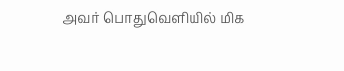அவர் பொதுவெளியில் மிக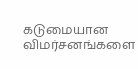கடுமையான விமர்சனங்களை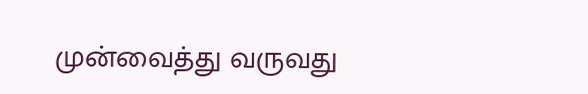முன்வைத்து வருவது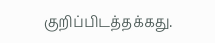குறிப்பிடத்தக்கது.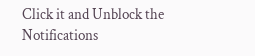Click it and Unblock the Notifications